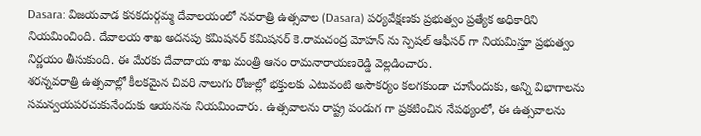Dasara: విజయవాడ కనకదుర్గమ్మ దేవాలయంలో నవరాత్రి ఉత్సవాల (Dasara) పర్యవేక్షణకు ప్రభుత్వం ప్రత్యేక అధికారిని నియమించింది. దేవాలయ శాఖ అదనపు కమిషనర్ కమిషనర్ కె.రామచంద్ర మోహన్ ను స్పెషల్ ఆఫీసర్ గా నియమిస్తూ ప్రభుత్వం నిర్ణయం తీసుకుంది. ఈ మేరకు దేవాదాయ శాఖ మంత్రి ఆనం రామనారాయణరెడ్డి వెల్లడించారు.
శరన్నవరాత్రి ఉత్సవాల్లో కీలకమైన చివరి నాలుగు రోజుల్లో భక్తులకు ఎటువంటి అసౌకర్యం కలగకుండా చూసేందుకు, అన్ని విభాగాలను సమన్వయపరచుకునేందుకు ఆయనను నియమించారు. ఉత్సవాలను రాష్ట్ర పండుగ గా ప్రకటించిన నేపథ్యంలో, ఈ ఉత్సవాలను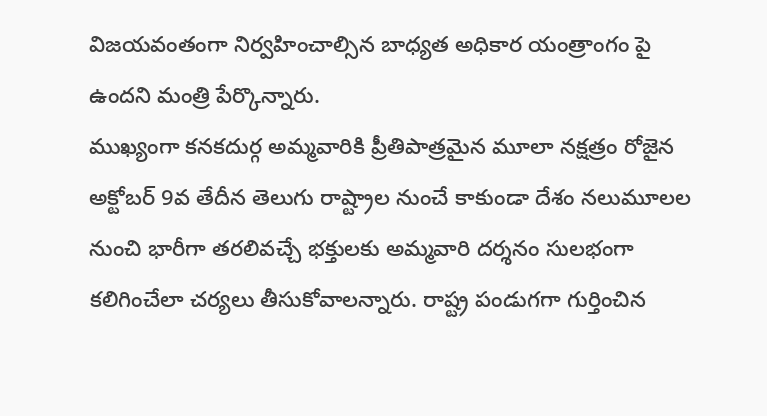విజయవంతంగా నిర్వహించాల్సిన బాధ్యత అధికార యంత్రాంగం పై ఉందని మంత్రి పేర్కొన్నారు.
ముఖ్యంగా కనకదుర్గ అమ్మవారికి ప్రీతిపాత్రమైన మూలా నక్షత్రం రోజైన అక్టోబర్ 9వ తేదీన తెలుగు రాష్ట్రాల నుంచే కాకుండా దేశం నలుమూలల నుంచి భారీగా తరలివచ్చే భక్తులకు అమ్మవారి దర్శనం సులభంగా కలిగించేలా చర్యలు తీసుకోవాలన్నారు. రాష్ట్ర పండుగగా గుర్తించిన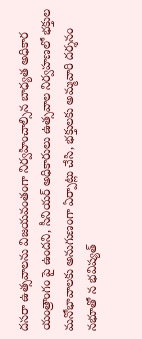దసరా ఉత్సవాలను విజయవంతంగా నిర్వహించాల్సిన బాధ్యత అధికార యంత్రాంగం పై ఉందని, సీనియర్ అధికారులు ఉత్సవాల నిర్వహణలో భక్తుల మనోభావాలకు అనుగుణంగా ఏర్పాట్లు చేసి, భక్తులకు అమ్మవారి దర్శనం నభూతో న భవిష్యత్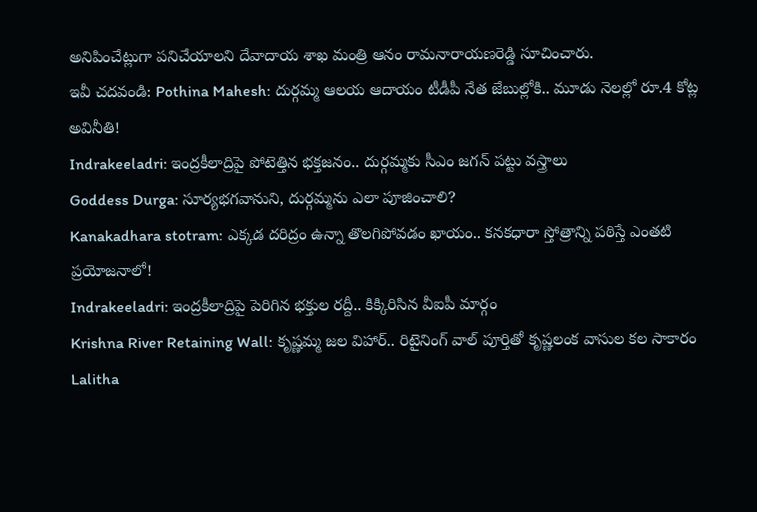అనిపించేట్లుగా పనిచేయాలని దేవాదాయ శాఖ మంత్రి ఆనం రామనారాయణరెడ్డి సూచించారు.
ఇవీ చదవండి: Pothina Mahesh: దుర్గమ్మ ఆలయ ఆదాయం టీడీపీ నేత జేబుల్లోకి.. మూడు నెలల్లో రూ.4 కోట్ల అవినీతి!
Indrakeeladri: ఇంద్రకీలాద్రిపై పోటెత్తిన భక్తజనం.. దుర్గమ్మకు సీఎం జగన్ పట్టు వస్త్రాలు
Goddess Durga: సూర్యభగవానుని, దుర్గమ్మను ఎలా పూజించాలి?
Kanakadhara stotram: ఎక్కడ దరిద్రం ఉన్నా తొలగిపోవడం ఖాయం.. కనకధారా స్తోత్రాన్ని పఠిస్తే ఎంతటి ప్రయోజనాలో!
Indrakeeladri: ఇంద్రకీలాద్రిపై పెరిగిన భక్తుల రద్దీ.. కిక్కిరిసిన వీఐపీ మార్గం
Krishna River Retaining Wall: కృష్ణమ్మ జల విహార్.. రిటైనింగ్ వాల్ పూర్తితో కృష్ణలంక వాసుల కల సాకారం
Lalitha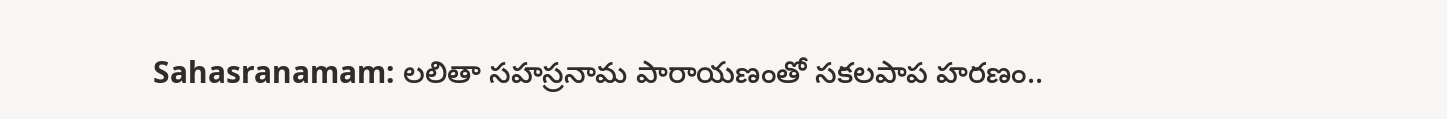Sahasranamam: లలితా సహస్రనామ పారాయణంతో సకలపాప హరణం..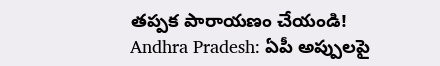తప్పక పారాయణం చేయండి!
Andhra Pradesh: ఏపీ అప్పులపై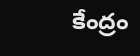కేంద్రం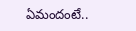ఏమందంటే..